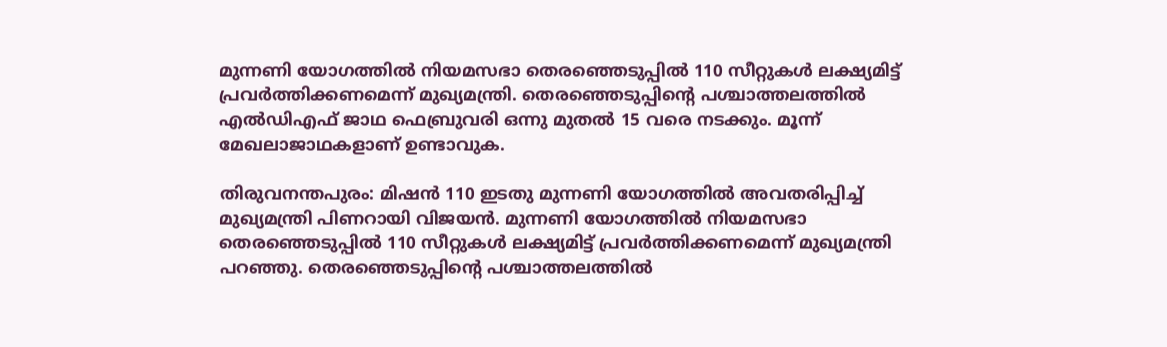മുന്നണി യോഗത്തിൽ നിയമസഭാ തെര‍ഞ്ഞെടുപ്പിൽ 110 സീറ്റുകൾ ലക്ഷ്യമിട്ട് പ്രവർത്തിക്കണമെന്ന് മുഖ്യമന്ത്രി. തെരഞ്ഞെടുപ്പിൻ്റെ പശ്ചാത്തലത്തിൽ എൽഡിഎഫ് ജാഥ ഫെബ്രുവരി ഒന്നു മുതൽ 15 വരെ നടക്കും. മൂന്ന് മേഖലാജാഥകളാണ് ഉണ്ടാവുക.

തിരുവനന്തപുരം: മിഷൻ 110 ഇടതു മുന്നണി യോഗത്തിൽ അവതരിപ്പിച്ച് മുഖ്യമന്ത്രി പിണറായി വിജയൻ. മുന്നണി യോഗത്തിൽ നിയമസഭാ തെര‍ഞ്ഞെടുപ്പിൽ 110 സീറ്റുകൾ ലക്ഷ്യമിട്ട് പ്രവർത്തിക്കണമെന്ന് മുഖ്യമന്ത്രി പറഞ്ഞു. തെരഞ്ഞെടുപ്പിൻ്റെ പശ്ചാത്തലത്തിൽ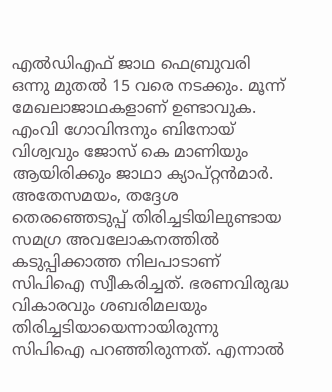എൽഡിഎഫ് ജാഥ ഫെബ്രുവരി ഒന്നു മുതൽ 15 വരെ നടക്കും. മൂന്ന് മേഖലാജാഥകളാണ് ഉണ്ടാവുക. എംവി ഗോവിന്ദനും ബിനോയ് വിശ്വവും ജോസ് കെ മാണിയും ആയിരിക്കും ജാഥാ ക്യാപ്റ്റൻമാർ. അതേസമയം, തദ്ദേശ തെരഞ്ഞെടുപ്പ് തിരിച്ചടിയിലുണ്ടായ സമഗ്ര അവലോകനത്തിൽ കടുപ്പിക്കാത്ത നിലപാടാണ് സിപിഐ സ്വീകരിച്ചത്. ഭരണവിരുദ്ധ വികാരവും ശബരിമലയും തിരിച്ചടിയായെന്നായിരുന്നു സിപിഐ പറഞ്ഞിരുന്നത്. എന്നാൽ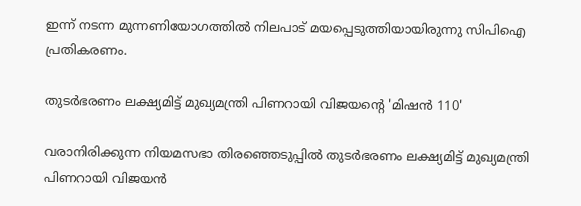ഇന്ന് നടന്ന മുന്നണിയോഗത്തിൽ നിലപാട് മയപ്പെടുത്തിയായിരുന്നു സിപിഐ പ്രതികരണം.

തുടർഭരണം ലക്ഷ്യമിട്ട് മുഖ്യമന്ത്രി പിണറായി വിജയന്റെ 'മിഷൻ 110'

വരാനിരിക്കുന്ന നിയമസഭാ തിരഞ്ഞെടുപ്പിൽ തുടർഭരണം ലക്ഷ്യമിട്ട് മുഖ്യമന്ത്രി പിണറായി വിജയൻ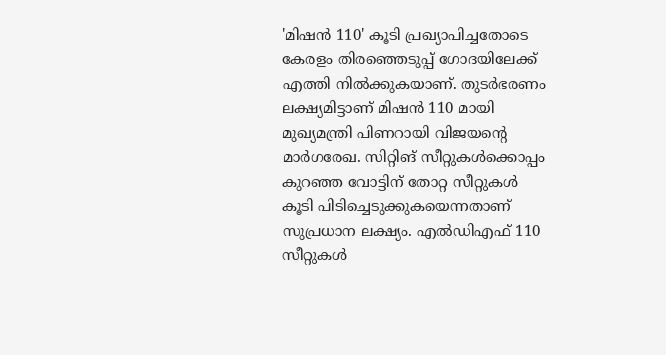'മിഷൻ 110' കൂടി പ്രഖ്യാപിച്ചതോടെ കേരളം തിരഞ്ഞെടുപ്പ് ഗോദയിലേക്ക് എത്തി നിൽക്കുകയാണ്. തുടര്‍ഭരണം ലക്ഷ്യമിട്ടാണ് മിഷൻ 110 മായി മുഖ്യമന്ത്രി പിണറായി വിജയന്റെ മാര്‍ഗരേഖ. സിറ്റിങ് സീറ്റുകള്‍ക്കൊപ്പം കുറഞ്ഞ വോട്ടിന് തോറ്റ സീറ്റുകള്‍ കൂടി പിടിച്ചെടുക്കുകയെന്നതാണ് സുപ്രധാന ലക്ഷ്യം. എൽഡിഎഫ് 110 സീറ്റുകൾ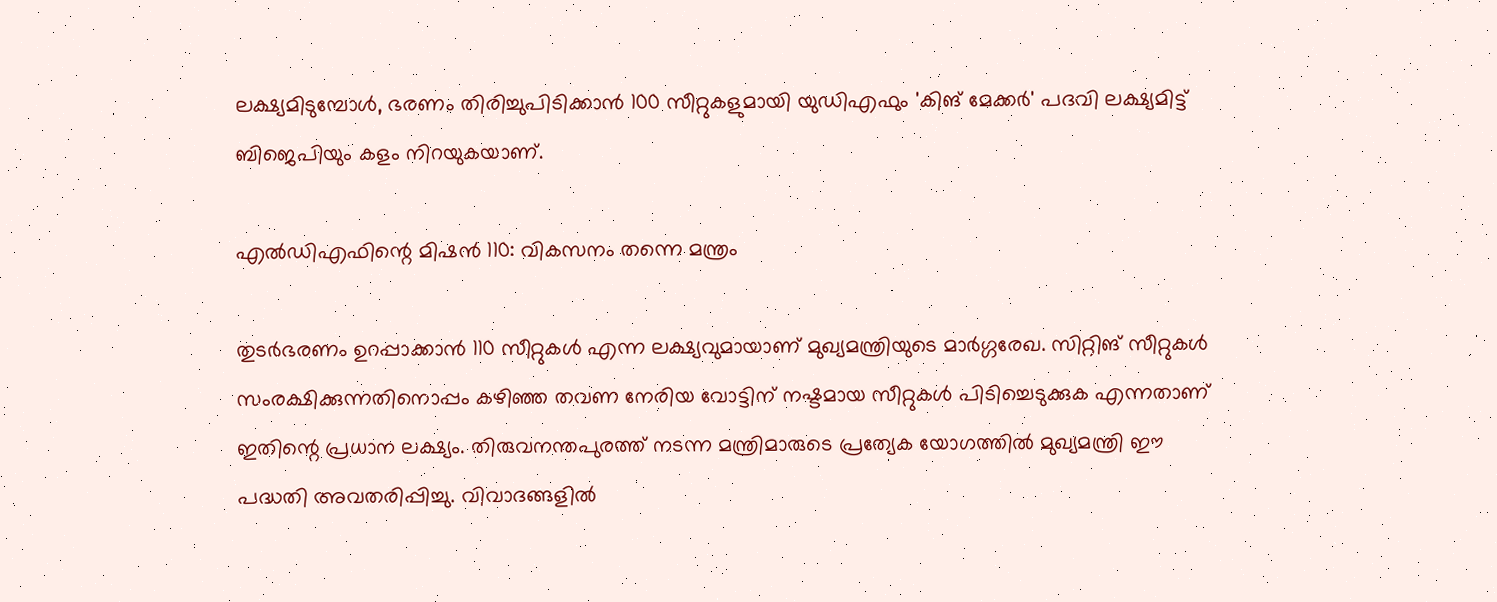ലക്ഷ്യമിടുമ്പോൾ, ഭരണം തിരിച്ചുപിടിക്കാൻ 100 സീറ്റുകളുമായി യുഡിഎഫും 'കിങ് മേക്കർ' പദവി ലക്ഷ്യമിട്ട് ബിജെപിയും കളം നിറയുകയാണ്.

എൽഡിഎഫിന്റെ മിഷൻ 110: വികസനം തന്നെ മന്ത്രം

തുടർഭരണം ഉറപ്പാക്കാൻ 110 സീറ്റുകൾ എന്ന ലക്ഷ്യവുമായാണ് മുഖ്യമന്ത്രിയുടെ മാർഗ്ഗരേഖ. സിറ്റിങ് സീറ്റുകൾ സംരക്ഷിക്കുന്നതിനൊപ്പം കഴിഞ്ഞ തവണ നേരിയ വോട്ടിന് നഷ്ടമായ സീറ്റുകൾ പിടിച്ചെടുക്കുക എന്നതാണ് ഇതിന്റെ പ്രധാന ലക്ഷ്യം. തിരുവനന്തപുരത്ത് നടന്ന മന്ത്രിമാരുടെ പ്രത്യേക യോഗത്തിൽ മുഖ്യമന്ത്രി ഈ പദ്ധതി അവതരിപ്പിച്ചു. വിവാദങ്ങളിൽ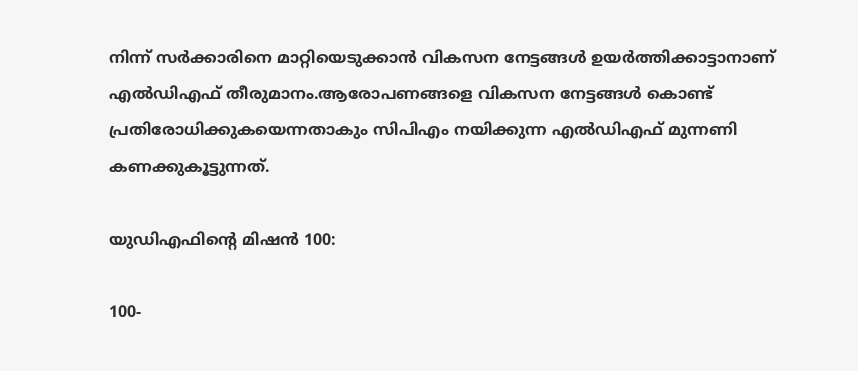നിന്ന് സർക്കാരിനെ മാറ്റിയെടുക്കാൻ വികസന നേട്ടങ്ങൾ ഉയർത്തിക്കാട്ടാനാണ് എൽഡിഎഫ് തീരുമാനം.ആരോപണങ്ങളെ വികസന നേട്ടങ്ങൾ കൊണ്ട് പ്രതിരോധിക്കുകയെന്നതാകും സിപിഎം നയിക്കുന്ന എൽഡിഎഫ് മുന്നണി കണക്കുകൂട്ടുന്നത്.

യുഡിഎഫിന്റെ മിഷൻ 100:

100-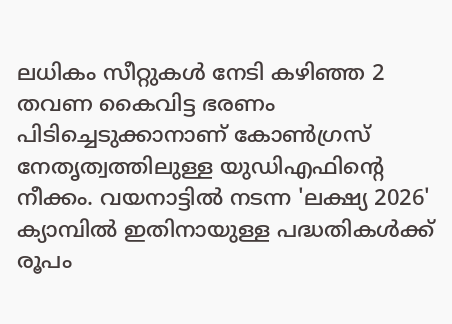ലധികം സീറ്റുകൾ നേടി കഴിഞ്ഞ 2 തവണ കൈവിട്ട ഭരണം പിടിച്ചെടുക്കാനാണ് കോൺഗ്രസ് നേതൃത്വത്തിലുള്ള യുഡിഎഫിന്റെ നീക്കം. വയനാട്ടിൽ നടന്ന 'ലക്ഷ്യ 2026' ക്യാമ്പിൽ ഇതിനായുള്ള പദ്ധതികൾക്ക് രൂപം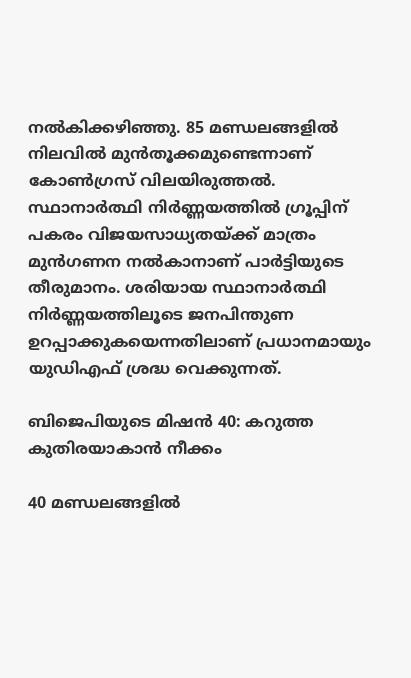നൽകിക്കഴിഞ്ഞു. 85 മണ്ഡലങ്ങളിൽ നിലവിൽ മുൻതൂക്കമുണ്ടെന്നാണ് കോൺഗ്രസ് വിലയിരുത്തൽ. സ്ഥാനാർത്ഥി നിർണ്ണയത്തിൽ ഗ്രൂപ്പിന് പകരം വിജയസാധ്യതയ്ക്ക് മാത്രം മുൻഗണന നൽകാനാണ് പാർട്ടിയുടെ തീരുമാനം. ശരിയായ സ്ഥാനാർത്ഥി നിർണ്ണയത്തിലൂടെ ജനപിന്തുണ ഉറപ്പാക്കുകയെന്നതിലാണ് പ്രധാനമായും യുഡിഎഫ് ശ്രദ്ധ വെക്കുന്നത്.

ബിജെപിയുടെ മിഷൻ 40: കറുത്ത കുതിരയാകാൻ നീക്കം

40 മണ്ഡലങ്ങളിൽ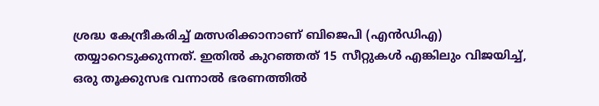ശ്രദ്ധ കേന്ദ്രീകരിച്ച് മത്സരിക്കാനാണ് ബിജെപി (എൻഡിഎ) തയ്യാറെടുക്കുന്നത്. ഇതിൽ കുറഞ്ഞത് 15 സീറ്റുകൾ എങ്കിലും വിജയിച്ച്, ഒരു തൂക്കുസഭ വന്നാൽ ഭരണത്തിൽ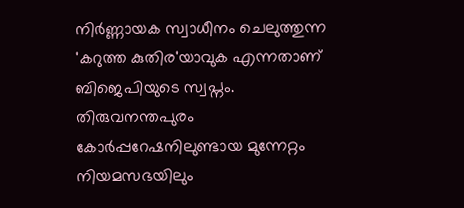നിർണ്ണായക സ്വാധീനം ചെലുത്തുന്ന 'കറുത്ത കുതിര'യാവുക എന്നതാണ് ബിജെപിയുടെ സ്വപ്നം. തിരുവനന്തപുരം കോർപ്പറേഷനിലുണ്ടായ മുന്നേറ്റം നിയമസഭയിലും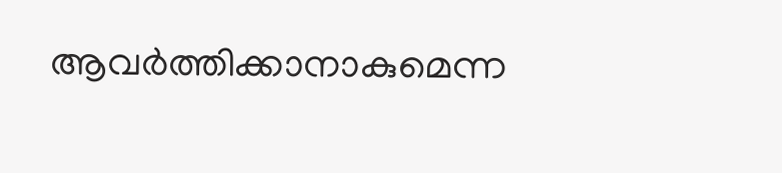ആവർത്തിക്കാനാകുമെന്ന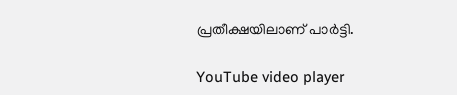പ്രതീക്ഷയിലാണ് പാർട്ടി.

YouTube video player